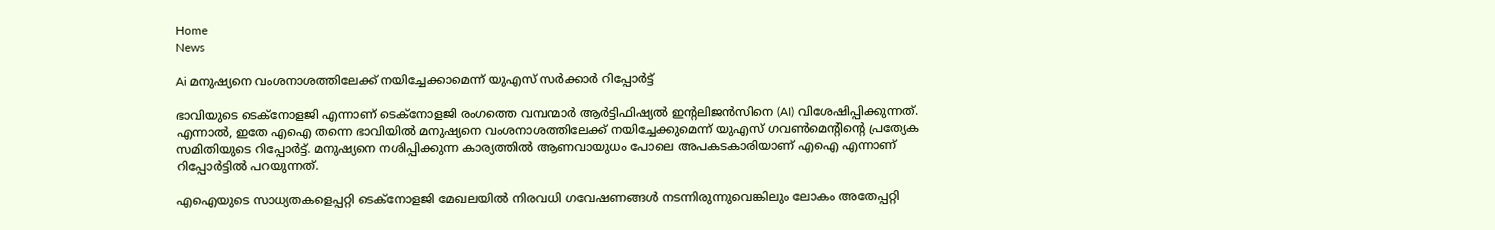Home
News

Ai മനുഷ്യനെ വംശനാശത്തിലേക്ക് നയിച്ചേക്കാമെന്ന് യുഎസ് സർക്കാർ റിപ്പോർട്ട്

ഭാവിയുടെ ടെക്നോളജി എന്നാണ് ടെക്നോളജി രംഗത്തെ വമ്പന്മാർ ആർട്ടിഫിഷ്യൽ ഇന്റലിജൻസിനെ (AI) വിശേഷിപ്പിക്കുന്നത്. എന്നാൽ, ഇതേ എഐ തന്നെ ഭാവിയിൽ മനുഷ്യനെ വംശനാശത്തിലേക്ക് നയിച്ചേക്കുമെന്ന് യുഎസ് ഗവൺമെന്റിന്റെ പ്രത്യേക സമിതിയുടെ റിപ്പോർട്ട്. മനുഷ്യനെ നശിപ്പിക്കുന്ന കാര്യത്തിൽ ആണവായുധം പോലെ അ‌പകടകാരിയാണ് എഐ എന്നാണ് റിപ്പോർട്ടിൽ പറയുന്നത്.

എഐയുടെ സാധ്യതകളെപ്പറ്റി ടെക്നോളജി മേഖലയിൽ നിരവധി ഗവേഷണങ്ങൾ നടന്നിരുന്നുവെങ്കിലും ലോകം അ‌തേപ്പറ്റി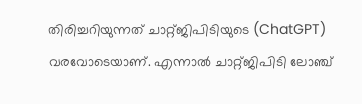തിരിച്ചറിയുന്നത് ചാറ്റ്ജിപിടിയുടെ (ChatGPT) വരവോടെയാണ്. എന്നാൽ ചാറ്റ്ജിപിടി ലോഞ്ച്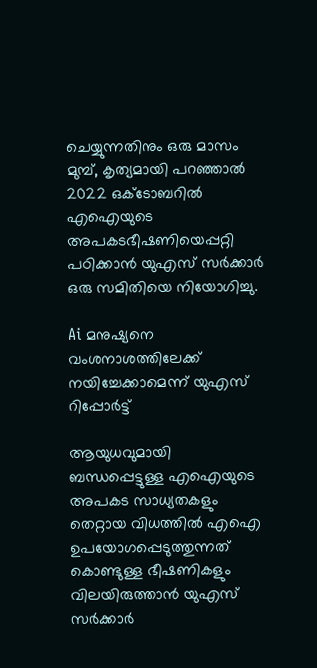ചെയ്യുന്നതിനും ഒരു മാസം മുമ്പ്, കൃത്യമായി പറഞ്ഞാൽ 2022 ഒക്ടോബറിൽ എഐയുടെ അ‌പകടഭീഷണിയെപ്പറ്റി പഠിക്കാൻ യുഎസ് സർക്കാർ ഒരു സമിതിയെ നിയോഗിച്ചു.

Ai മനുഷ്യനെ വംശനാശത്തിലേക്ക് നയിച്ചേക്കാമെന്ന് യുഎസ് റിപ്പോർട്ട്

ആയുധവുമായി ബന്ധപ്പെട്ടുള്ള എഐയുടെ അ‌പകട സാധ്യതകളും തെറ്റായ വിധത്തിൽ എഐ ഉപയോഗപ്പെടുത്തുന്നത് കൊണ്ടുള്ള ഭീഷണികളും വിലയിരുത്താൻ യുഎസ് സർക്കാർ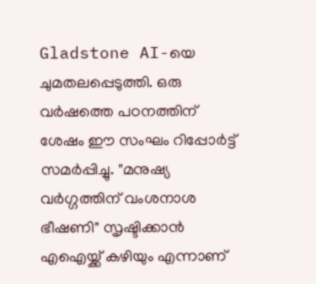Gladstone AI-യെ ചുമതലപ്പെടുത്തി. ഒരു വർഷത്തെ പഠനത്തിന് ശേഷം ഈ സംഘം റിപ്പോർട്ട് സമർപ്പിച്ചു. "മനുഷ്യ വർഗ്ഗത്തിന് വംശനാശ ഭീഷണി" സൃഷ്ടിക്കാൻ എഐയ്ക്ക് കഴിയും എന്നാണ്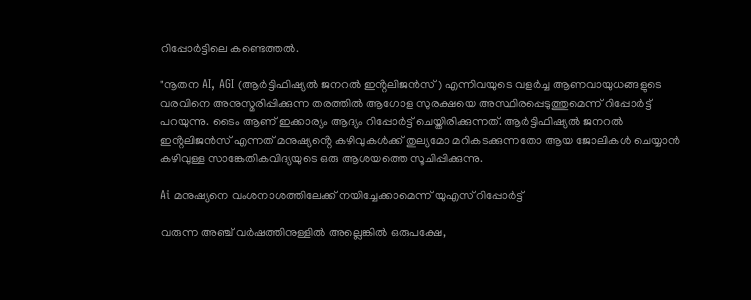റിപ്പോർട്ടിലെ കണ്ടെത്തൽ.

"നൂതന AI, AGI (ആർട്ടിഫിഷ്യൽ ജനറൽ ഇൻ്റലിജൻസ്) എന്നിവയുടെ വളർച്ച ആണവായുധങ്ങളുടെ വരവിനെ അനുസ്മരിപ്പിക്കുന്ന തരത്തിൽ ആഗോള സുരക്ഷയെ അസ്ഥിരപ്പെടുത്തുമെന്ന് റിപ്പോർട്ട് പറയുന്നു. ടൈം ആണ് ഇക്കാര്യം ആദ്യം റിപ്പോർട്ട് ചെയ്തിരിക്കുന്നത്. ആർട്ടിഫിഷ്യൽ ജനറൽ ഇൻ്റലിജൻസ് എന്നത് മനുഷ്യൻ്റെ കഴിവുകൾക്ക് തുല്യമോ മറികടക്കുന്നതോ ആയ ജോലികൾ ചെയ്യാൻ കഴിവുള്ള സാങ്കേതികവിദ്യയുടെ ഒരു ആശയത്തെ സൂചിപ്പിക്കുന്നു.

Ai മനുഷ്യനെ വംശനാശത്തിലേക്ക് നയിച്ചേക്കാമെന്ന് യുഎസ് റിപ്പോർട്ട്

വരുന്ന അഞ്ച് വർഷത്തിനുള്ളിൽ അല്ലെങ്കിൽ ഒരുപക്ഷേ,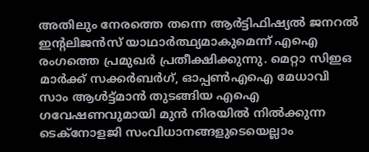അ‌തിലും നേരത്തെ തന്നെ ആർട്ടിഫിഷ്യൽ ജനറൽ ഇൻ്റലിജൻസ് യാഥാർത്ഥ്യമാകുമെന്ന് എഐ രംഗത്തെ പ്രമുഖർ പ്രതീക്ഷിക്കുന്നു. മെറ്റാ സിഇഒ മാർക്ക് സക്കർബർഗ്, ഓപ്പൺഎഐ മേധാവി സാം ആൾട്ട്മാൻ തുടങ്ങിയ എഐ ഗവേഷണവുമായി മുൻ നിരയിൽ നിൽക്കുന്ന ടെക്നോളജി സംവിധാനങ്ങളുടെയെല്ലാം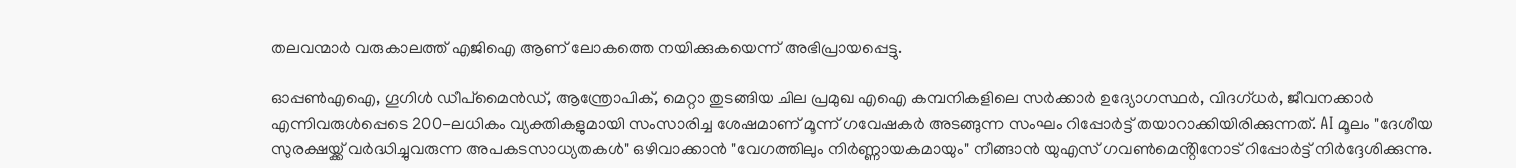തലവന്മാർ വരുകാലത്ത് എജിഐ ആണ് ലോകത്തെ നയിക്കുകയെന്ന് അ‌ഭിപ്രായപ്പെട്ടു.

ഓപ്പൺഎഐ, ഗൂഗിൾ ഡീപ്‌മൈൻഡ്, ആന്ത്രോപിക്, മെറ്റാ തുടങ്ങിയ ചില പ്രമുഖ എഐ കമ്പനികളിലെ സർക്കാർ ഉദ്യോഗസ്ഥർ, വിദഗ്ധർ, ജീവനക്കാർ എന്നിവരുൾപ്പെടെ 200-ലധികം വ്യക്തികളുമായി സംസാരിച്ച ശേഷമാണ് മൂന്ന് ഗവേഷകർ അ‌ടങ്ങുന്ന സംഘം റിപ്പോർട്ട് തയാറാക്കിയിരിക്കുന്നത്. AI മൂലം "ദേശീയ സുരക്ഷയ്ക്ക് വർദ്ധിച്ചുവരുന്ന അപകടസാധ്യതകൾ" ഒഴിവാക്കാൻ "വേഗത്തിലും നിർണ്ണായകമായും" നീങ്ങാൻ യുഎസ് ഗവൺമെൻ്റിനോട് റിപ്പോർട്ട് നിർദ്ദേശിക്കുന്നു.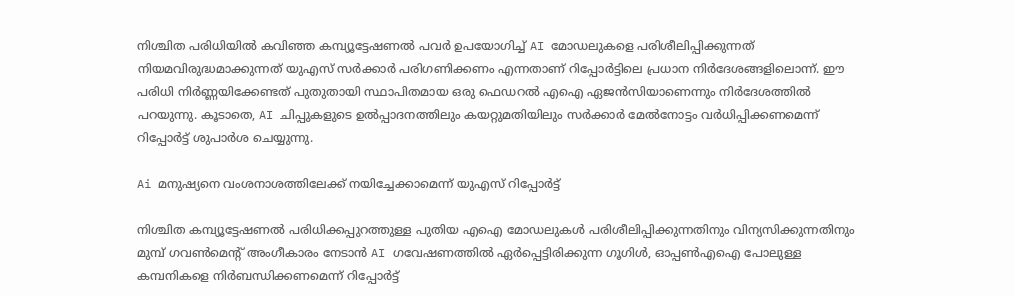നിശ്ചിത പരിധിയിൽ കവിഞ്ഞ കമ്പ്യൂട്ടേഷണൽ പവർ ഉപയോഗിച്ച് AI മോഡലുകളെ പരിശീലിപ്പിക്കുന്നത് നിയമവിരുദ്ധമാക്കുന്നത് യുഎസ് സർക്കാർ പരിഗണിക്കണം എന്നതാണ് റിപ്പോർട്ടിലെ പ്രധാന നിർദേശങ്ങളിലൊന്ന്. ഈ പരിധി നിർണ്ണയിക്കേണ്ടത് പുതുതായി സ്ഥാപിതമായ ഒരു ഫെഡറൽ എഐ ഏജൻസിയാണെന്നും നിർദേശത്തിൽ പറയുന്നു. കൂടാതെ, AI ചിപ്പുകളുടെ ഉൽപ്പാദനത്തിലും കയറ്റുമതിയിലും സർക്കാർ മേൽനോട്ടം വർധിപ്പിക്കണമെന്ന് റിപ്പോർട്ട് ശുപാർശ ചെയ്യുന്നു.

Ai മനുഷ്യനെ വംശനാശത്തിലേക്ക് നയിച്ചേക്കാമെന്ന് യുഎസ് റിപ്പോർട്ട്

നിശ്ചിത കമ്പ്യൂട്ടേഷണൽ പരിധിക്കപ്പുറത്തുള്ള പുതിയ എഐ മോഡലുകൾ പരിശീലിപ്പിക്കുന്നതിനും വിന്യസിക്കുന്നതിനും മുമ്പ് ഗവൺമെൻ്റ് അംഗീകാരം നേടാൻ AI ഗവേഷണത്തിൽ ഏർപ്പെട്ടിരിക്കുന്ന ഗൂഗിൾ, ഓപ്പൺഎഐ പോലുള്ള കമ്പനികളെ നിർബന്ധിക്കണമെന്ന് റിപ്പോർട്ട്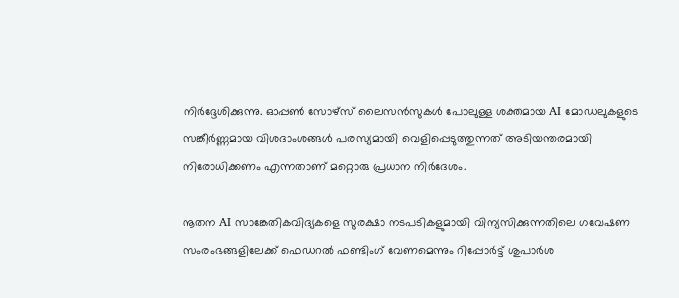നിർദ്ദേശിക്കുന്നു. ഓപ്പൺ സോഴ്‌സ് ലൈസൻസുകൾ പോലുള്ള ശക്തമായ AI മോഡലുകളുടെ സങ്കീർണ്ണമായ വിശദാംശങ്ങൾ പരസ്യമായി വെളിപ്പെടുത്തുന്നത് അ‌ടിയന്തരമായി നിരോധിക്കണം എന്നതാണ് മറ്റൊരു പ്രധാന നിർദേശം.

നൂതന AI സാങ്കേതികവിദ്യകളെ സുരക്ഷാ നടപടികളുമായി വിന്യസിക്കുന്നതിലെ ഗവേഷണ സംരംഭങ്ങളിലേക്ക് ഫെഡറൽ ഫണ്ടിംഗ് വേണമെന്നും റിപ്പോർട്ട് ശുപാർശ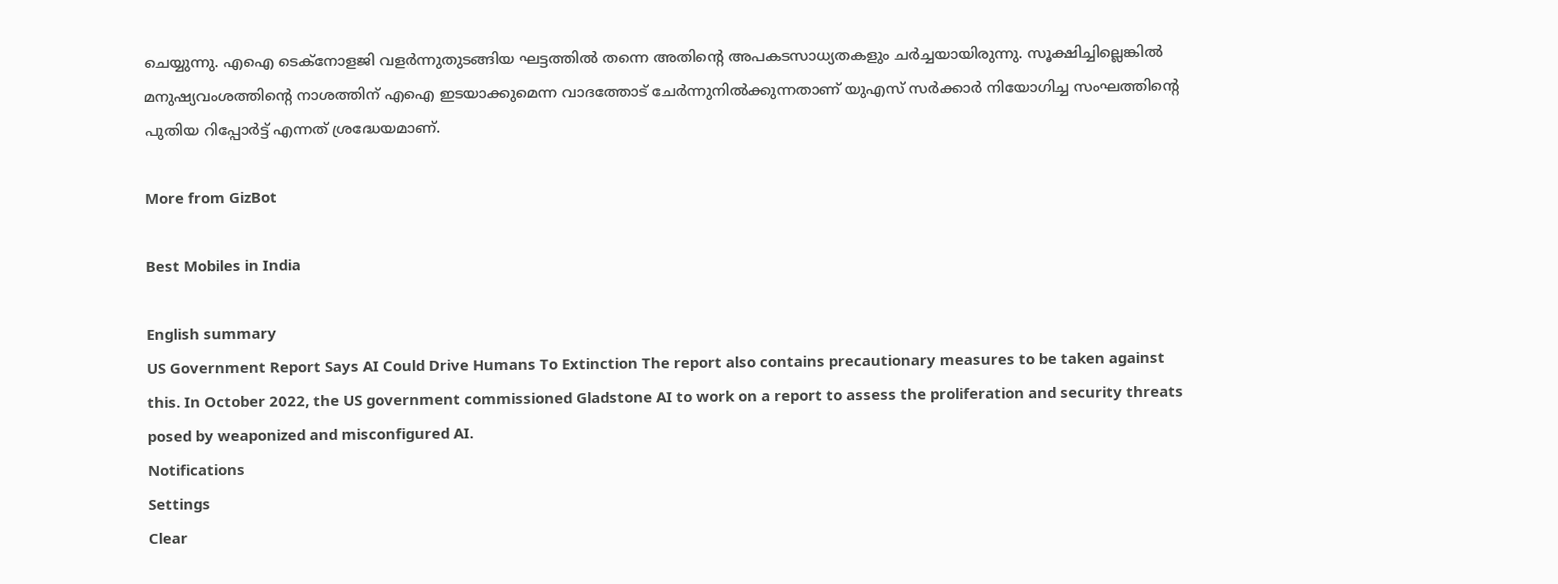ചെയ്യുന്നു. എഐ ടെക്നോളജി വളർന്നുതുടങ്ങിയ ഘട്ടത്തിൽ തന്നെ അ‌തിന്റെ അ‌പകടസാധ്യതകളും ചർച്ചയായിരുന്നു. സൂക്ഷിച്ചില്ലെങ്കിൽ മനുഷ്യവംശത്തിന്റെ നാശത്തിന് എഐ ഇടയാക്കുമെന്ന വാദത്തോട് ചേർന്നുനിൽക്കുന്നതാണ് യുഎസ് സർക്കാർ നിയോഗിച്ച സംഘത്തിന്റെ പുതിയ റിപ്പോർട്ട് എന്നത് ശ്രദ്ധേയമാണ്.

More from GizBot

Best Mobiles in India

English summary
US Government Report Says AI Could Drive Humans To Extinction The report also contains precautionary measures to be taken against this. In October 2022, the US government commissioned Gladstone AI to work on a report to assess the proliferation and security threats posed by weaponized and misconfigured AI.
Notifications
Settings
Clear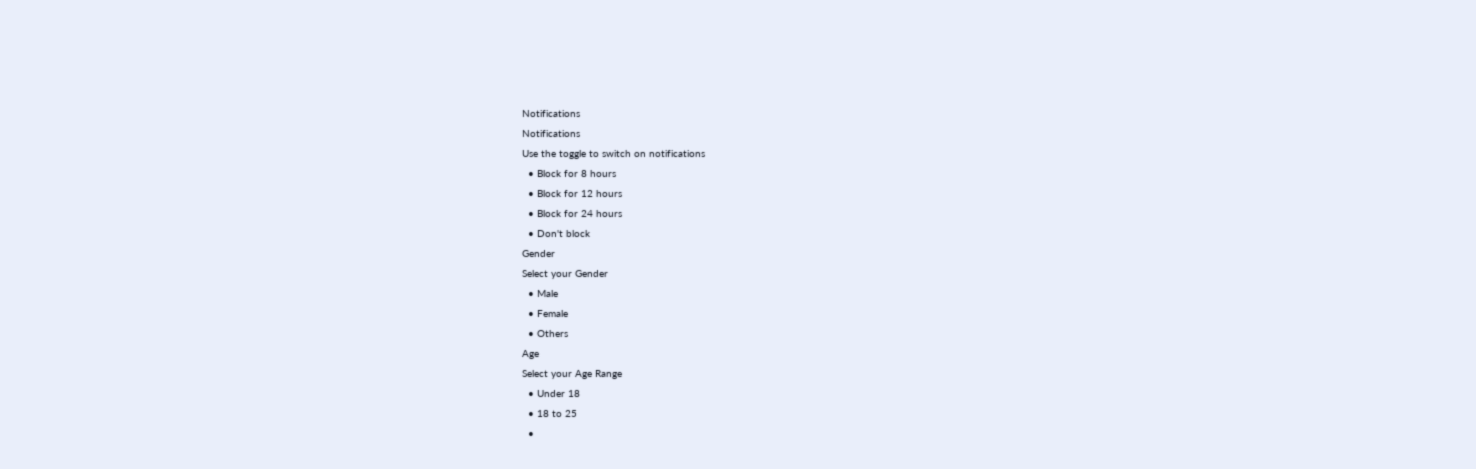Notifications
Notifications
Use the toggle to switch on notifications
  • Block for 8 hours
  • Block for 12 hours
  • Block for 24 hours
  • Don't block
Gender
Select your Gender
  • Male
  • Female
  • Others
Age
Select your Age Range
  • Under 18
  • 18 to 25
  •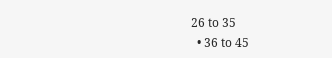26 to 35
  • 36 to 45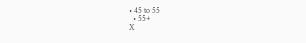• 45 to 55
  • 55+
X